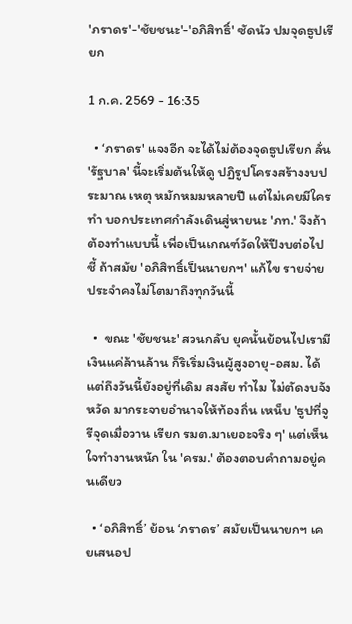'ภราดร'-'ชัยชนะ'-'อภิสิทธิ์' ซัดนัว ปมจุดธูปเรียก

1 ก.ค. 2569 - 16:35

  • ‘ภราดร' แจงอีก จะได้ไม่ต้องจุดธูปเรียก ลั่น 'รัฐบาล' นี้จะเริ่มต้นให้ดู ปฏิรูปโครงสร้างงบประมาณ เหตุ หมักหมมหลายปี แต่ไม่เคยมีใครทํา บอกประเทศกําลังเดินสู่หายนะ 'ภท.' จึงถ้าต้องทําแบบนี้ เพื่อเป็นเกณฑ์วัดให้ปีงบต่อไป ชี้ ถ้าสมัย 'อภิสิทธิ์เป็นนายกฯ' แก้ไข รายจ่ายประจําคงไม่โตมาถึงทุกวันนี้

  •  ขณะ 'ชัยชนะ' สวนกลับ ยุคนั้นย้อนไปเรามีเงินแค่ล้านล้าน ก็ริเริ่มเงินผู้สูงอายุ-อสม. ได้ แต่ถึงวันนี้ยังอยู่ที่เดิม สงสัย ทำไม ไม่ตัดงบจังหวัด มากระจายอำนาจให้ท้องถิ่น เหน็บ 'ธูปที่จูรีจุดเมื่อวาน เรียก รมต.มาเยอะจริง ๆ' แต่เห็นใจทำงานหนัก ใน 'ครม.' ต้องตอบคำถามอยู่คนเดียว

  • ‘อภิสิทธิ์’ ย้อน ‘ภราดร’ สมัยเป็นนายกฯ เคยเสนอป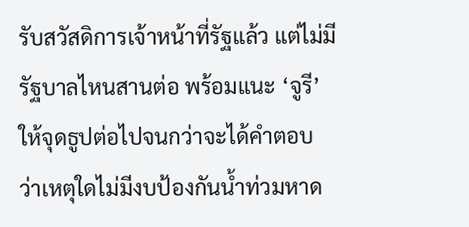รับสวัสดิการเจ้าหน้าที่รัฐแล้ว แต่ไม่มีรัฐบาลไหนสานต่อ พร้อมแนะ ‘จูรี’ ให้จุดธูปต่อไปจนกว่าจะได้คำตอบ ว่าเหตุใดไม่มีงบป้องกันน้ำท่วมหาด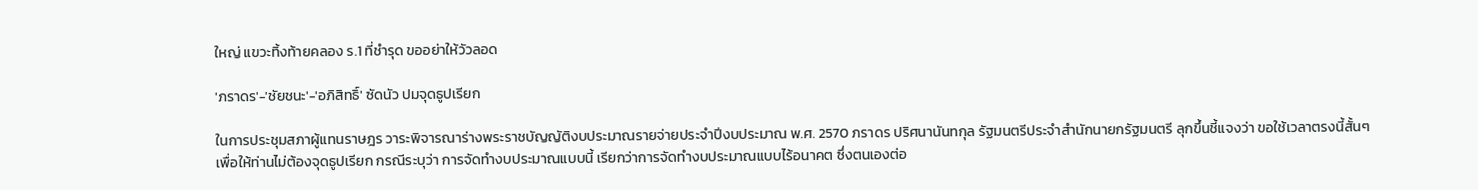ใหญ่ แขวะทิ้งท้ายคลอง ร.1 ที่ชำรุด ขออย่าให้วัวลอด

'ภราดร'-'ชัยชนะ'-'อภิสิทธิ์' ซัดนัว ปมจุดธูปเรียก

ในการประชุมสภาผู้แทนราษฎร วาระพิจารณาร่างพระราชบัญญัติงบประมาณรายจ่ายประจําปีงบประมาณ พ.ศ. 2570 ภราดร ปริศนานันทกุล รัฐมนตรีประจําสํานักนายกรัฐมนตรี ลุกขึ้นชี้แจงว่า ขอใช้เวลาตรงนี้สั้นๆ เพื่อให้ท่านไม่ต้องจุดธูปเรียก กรณีระบุว่า การจัดทํางบประมาณแบบนี้ เรียกว่าการจัดทํางบประมาณแบบไร้อนาคต ซึ่งตนเองต่อ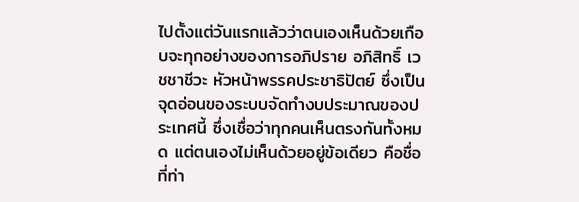ไปตั้งแต่วันแรกแล้วว่าตนเองเห็นด้วยเกือบจะทุกอย่างของการอภิปราย อภิสิทธิ์ เวชชาชีวะ หัวหน้าพรรคประชาธิปัตย์ ซึ่งเป็นจุดอ่อนของระบบจัดทํางบประมาณของประเทศนี้ ซึ่งเชื่อว่าทุกคนเห็นตรงกันทั้งหมด แต่ตนเองไม่เห็นด้วยอยู่ข้อเดียว คือชื่อที่ท่า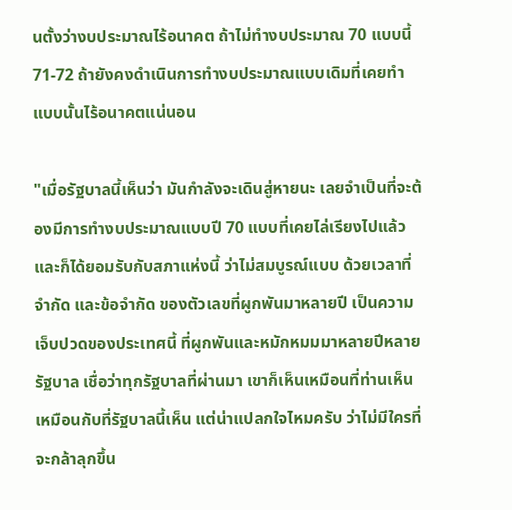นตั้งว่างบประมาณไร้อนาคต ถ้าไม่ทํางบประมาณ 70 แบบนี้ 71-72 ถ้ายังคงดําเนินการทํางบประมาณแบบเดิมที่เคยทํา แบบนั้นไร้อนาคตแน่นอน

"เมื่อรัฐบาลนี้เห็นว่า มันกําลังจะเดินสู่หายนะ เลยจําเป็นที่จะต้องมีการทํางบประมาณแบบปี 70 แบบที่เคยไล่เรียงไปแล้ว และก็ได้ยอมรับกับสภาแห่งนี้ ว่าไม่สมบูรณ์แบบ ด้วยเวลาที่จํากัด และข้อจํากัด ของตัวเลขที่ผูกพันมาหลายปี เป็นความเจ็บปวดของประเทศนี้ ที่ผูกพันและหมักหมมมาหลายปีหลายรัฐบาล เชื่อว่าทุกรัฐบาลที่ผ่านมา เขาก็เห็นเหมือนที่ท่านเห็น เหมือนกับที่รัฐบาลนี้เห็น แต่น่าแปลกใจไหมครับ ว่าไม่มีใครที่จะกล้าลุกขึ้น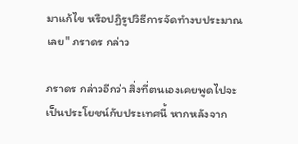มาแก้ไข หรือปฏิรูปวิธีการจัดทํางบประมาณเลย" ภราดร กล่าว

ภราดร กล่าวอีกว่า สิ่งที่ตนเองเคยพูดไปจะเป็นประโยชน์กับประเทศนี้ หากหลังจาก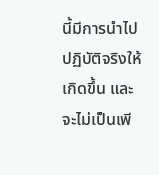นี้มีการนําไปปฏิบัติจริงให้เกิดขึ้น และจะไม่เป็นเพี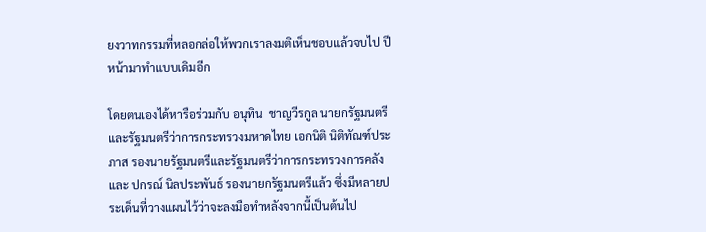ยงวาทกรรมที่หลอกล่อให้พวกเราลงมติเห็นชอบแล้วจบไป ปีหน้ามาทําแบบเดิมอีก

โดยตนเองได้หารือร่วมกับ อนุทิน  ชาญวีรกูล นายกรัฐมนตรี และรัฐมนตรีว่าการกระทรวงมหาดไทย เอกนิติ นิติทัณฑ์ประภาส รองนายรัฐมนตรีและรัฐมนตรีว่าการกระทรวงการคลัง และ ปกรณ์ นิลประพันธ์ รองนายกรัฐมนตรีแล้ว ซึ่งมีหลายประเด็นที่วางแผนไว้ว่าจะลงมือทําหลังจากนี้เป็นต้นไป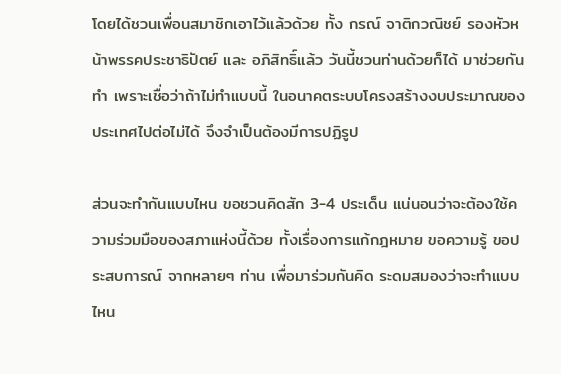โดยได้ชวนเพื่อนสมาชิกเอาไว้แล้วด้วย ทั้ง กรณ์ จาติกวณิชย์ รองหัวหน้าพรรคประชาธิปัตย์ และ อภิสิทธิ์แล้ว วันนี้ชวนท่านด้วยก็ได้ มาช่วยกันทํา เพราะเชื่อว่าถ้าไม่ทําแบบนี้ ในอนาคตระบบโครงสร้างงบประมาณของประเทศไปต่อไม่ได้ จึงจําเป็นต้องมีการปฏิรูป

ส่วนจะทํากันแบบไหน ขอชวนคิดสัก 3-4 ประเด็น แน่นอนว่าจะต้องใช้ความร่วมมือของสภาแห่งนี้ด้วย ทั้งเรื่องการแก้กฎหมาย ขอความรู้ ขอประสบการณ์ จากหลายๆ ท่าน เพื่อมาร่วมกันคิด ระดมสมองว่าจะทําแบบไหน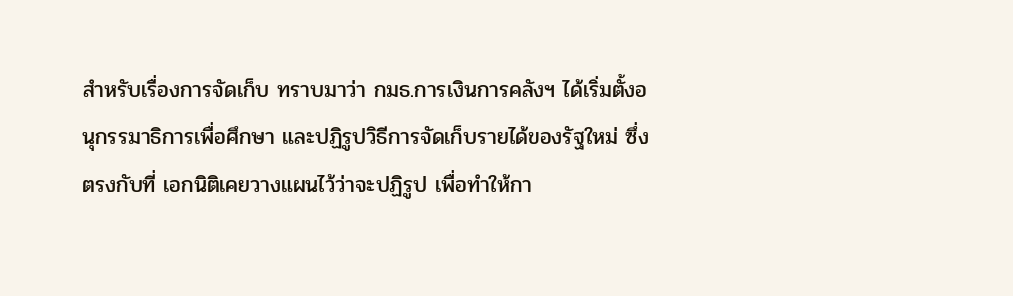สําหรับเรื่องการจัดเก็บ ทราบมาว่า กมธ.การเงินการคลังฯ ได้เริ่มตั้งอนุกรรมาธิการเพื่อศึกษา และปฏิรูปวิธีการจัดเก็บรายได้ของรัฐใหม่ ซึ่งตรงกับที่ เอกนิติเคยวางแผนไว้ว่าจะปฏิรูป เพื่อทําให้กา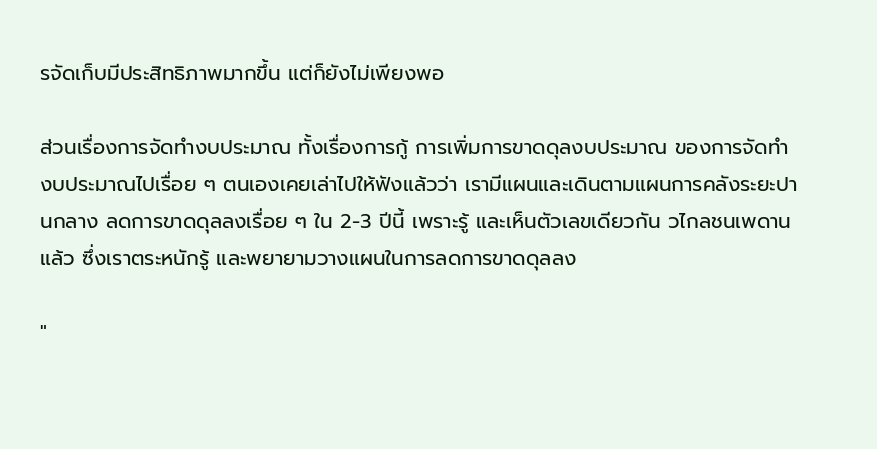รจัดเก็บมีประสิทธิภาพมากขึ้น แต่ก็ยังไม่เพียงพอ

ส่วนเรื่องการจัดทํางบประมาณ ทั้งเรื่องการกู้ การเพิ่มการขาดดุลงบประมาณ ของการจัดทํางบประมาณไปเรื่อย ๆ ตนเองเคยเล่าไปให้ฟังแล้วว่า เรามีแผนและเดินตามแผนการคลังระยะปานกลาง ลดการขาดดุลลงเรื่อย ๆ ใน 2-3 ปีนี้ เพราะรู้ และเห็นตัวเลขเดียวกัน วไกลชนเพดานแล้ว ซึ่งเราตระหนักรู้ และพยายามวางแผนในการลดการขาดดุลลง

"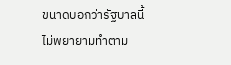ขนาดบอกว่ารัฐบาลนี้ ไม่พยายามทําตาม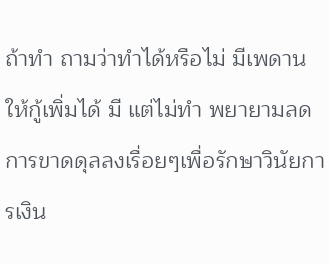ถ้าทำ ถามว่าทําได้หรือไม่ มีเพดานให้กู้เพิ่มได้ มี แต่ไม่ทํา พยายามลดการขาดดุลลงเรื่อยๆเพื่อรักษาวินัยการเงิน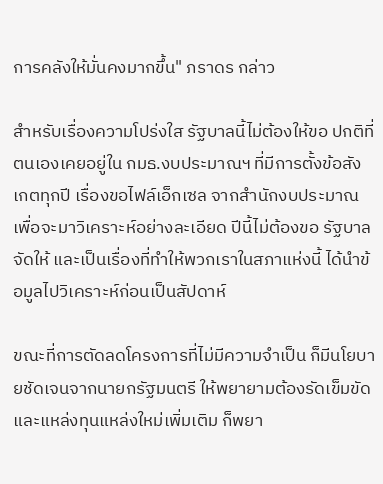การคลังให้มั่นคงมากขึ้น" ภราดร กล่าว

สําหรับเรื่องความโปร่งใส รัฐบาลนี้ไม่ต้องให้ขอ ปกติที่ตนเองเคยอยู่ใน กมธ.งบประมาณฯ ที่มีการตั้งข้อสังเกตทุกปี เรื่องขอไฟล์เอ็กเซล จากสํานักงบประมาณเพื่อจะมาวิเคราะห์อย่างละเอียด ปีนี้ไม่ต้องขอ รัฐบาลจัดให้ และเป็นเรื่องที่ทําให้พวกเราในสภาแห่งนี้ ได้นําข้อมูลไปวิเคราะห์ก่อนเป็นสัปดาห์

ขณะที่การตัดลดโครงการที่ไม่มีความจําเป็น ก็มีนโยบายชัดเจนจากนายกรัฐมนตรี ให้พยายามต้องรัดเข็มขัด และแหล่งทุนแหล่งใหม่เพิ่มเติม ก็พยา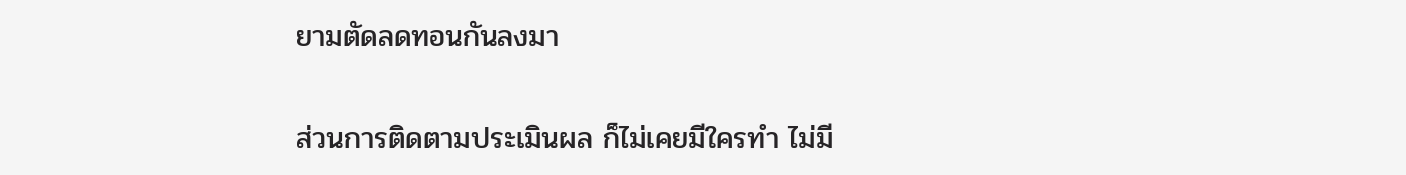ยามตัดลดทอนกันลงมา

ส่วนการติดตามประเมินผล ก็ไม่เคยมีใครทํา ไม่มี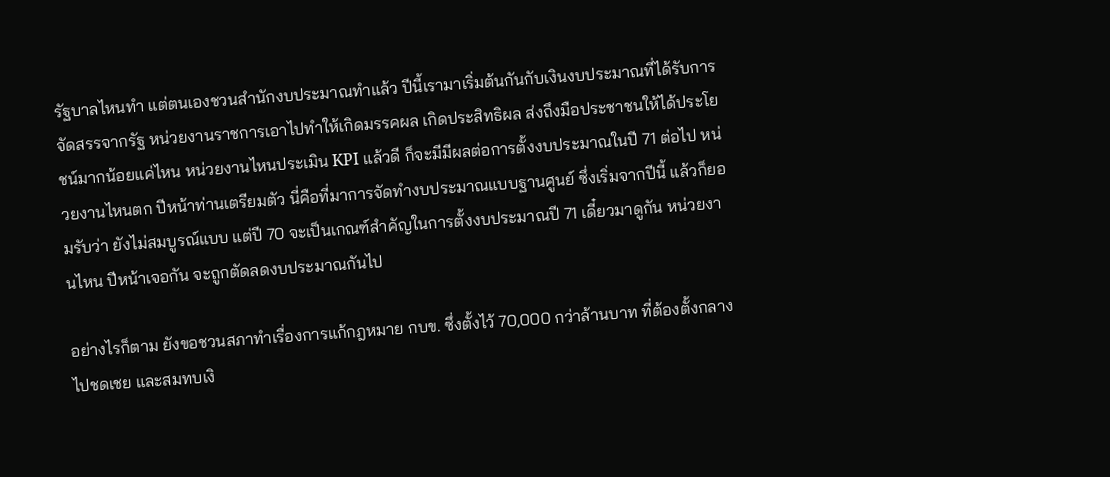รัฐบาลไหนทํา แต่ตนเองชวนสํานักงบประมาณทําแล้ว ปีนี้เรามาเริ่มต้นกันกับเงินงบประมาณที่ได้รับการจัดสรรจากรัฐ หน่วยงานราชการเอาไปทําให้เกิดมรรคผล เกิดประสิทธิผล ส่งถึงมือประชาชนให้ได้ประโยชน์มากน้อยแค่ไหน หน่วยงานไหนประเมิน KPI แล้วดี ก็จะมีมีผลต่อการตั้งงบประมาณในปี 71 ต่อไป หน่วยงานไหนตก ปีหน้าท่านเตรียมตัว นี่คือที่มาการจัดทํางบประมาณแบบฐานศูนย์ ซึ่งเริ่มจากปีนี้ แล้วก็ยอมรับว่า ยังไม่สมบูรณ์แบบ แต่ปี 70 จะเป็นเกณฑ์สำคัญในการตั้งงบประมาณปี 71 เดี๋ยวมาดูกัน หน่วยงานไหน ปีหน้าเจอกัน จะถูกตัดลดงบประมาณกันไป

อย่างไรก็ตาม ยังขอชวนสภาทำเรื่องการแก้กฎหมาย กบข. ซึ่งตั้งไว้ 70,000 กว่าล้านบาท ที่ต้องตั้งกลางไปชดเชย และสมทบเงิ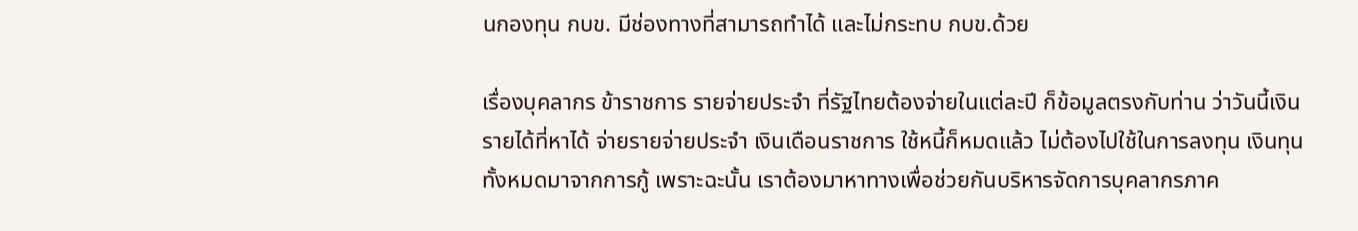นกองทุน กบข. มีช่องทางที่สามารถทําได้ และไม่กระทบ กบข.ด้วย

เรื่องบุคลากร ข้าราชการ รายจ่ายประจำ ที่รัฐไทยต้องจ่ายในแต่ละปี ก็ข้อมูลตรงกับท่าน ว่าวันนี้เงินรายได้ที่หาได้ จ่ายรายจ่ายประจํา เงินเดือนราชการ ใช้หนี้ก็หมดแล้ว ไม่ต้องไปใช้ในการลงทุน เงินทุนทั้งหมดมาจากการกู้ เพราะฉะนั้น เราต้องมาหาทางเพื่อช่วยกันบริหารจัดการบุคลากรภาค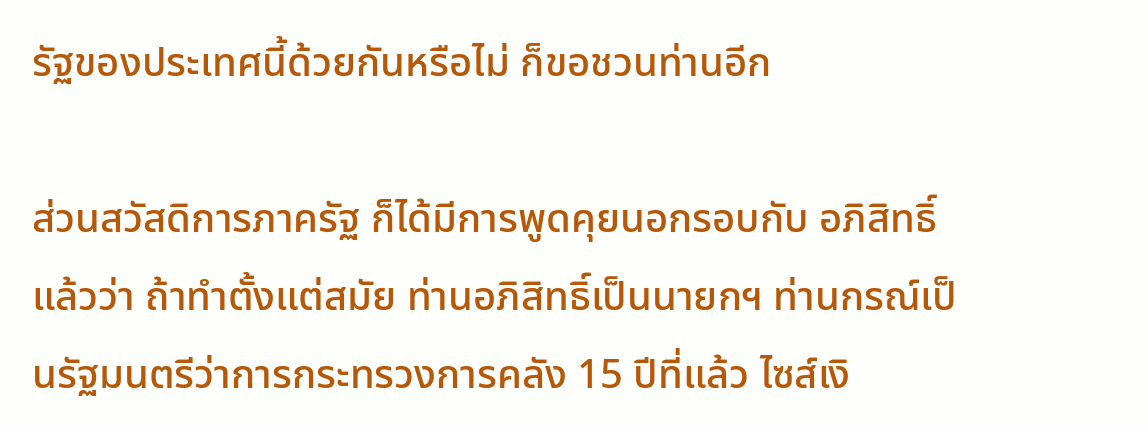รัฐของประเทศนี้ด้วยกันหรือไม่ ก็ขอชวนท่านอีก

ส่วนสวัสดิการภาครัฐ ก็ได้มีการพูดคุยนอกรอบกับ อภิสิทธิ์แล้วว่า ถ้าทําตั้งแต่สมัย ท่านอภิสิทธิ์เป็นนายกฯ ท่านกรณ์เป็นรัฐมนตรีว่าการกระทรวงการคลัง 15 ปีที่แล้ว ไซส์เงิ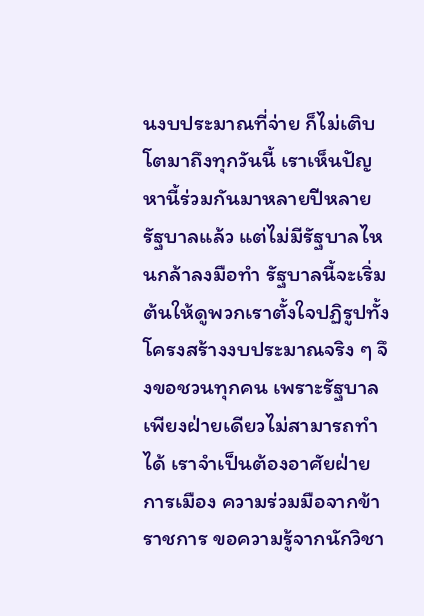นงบประมาณที่จ่าย ก็ไม่เติบโตมาถึงทุกวันนี้ เราเห็นปัญหานี้ร่วมกันมาหลายปีหลายรัฐบาลแล้ว แต่ไม่มีรัฐบาลไหนกล้าลงมือทํา รัฐบาลนี้จะเริ่มต้นให้ดูพวกเราตั้งใจปฏิรูปทั้งโครงสร้างงบประมาณจริง ๆ จึงขอชวนทุกคน เพราะรัฐบาลเพียงฝ่ายเดียวไม่สามารถทําได้ เราจําเป็นต้องอาศัยฝ่ายการเมือง ความร่วมมือจากข้าราชการ ขอความรู้จากนักวิชา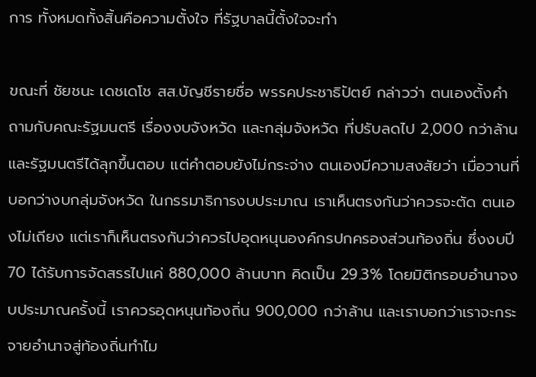การ ทั้งหมดทั้งสิ้นคือความตั้งใจ ที่รัฐบาลนี้ตั้งใจจะทํา

ขณะที่ ชัยชนะ เดชเดโช สส.บัญชีรายชื่อ พรรคประชาธิปัตย์ กล่าวว่า ตนเองตั้งคำถามกับคณะรัฐมนตรี เรื่องงบจังหวัด และกลุ่มจังหวัด ที่ปรับลดไป 2,000 กว่าล้าน และรัฐมนตรีได้ลุกขึ้นตอบ แต่คำตอบยังไม่กระจ่าง ตนเองมีความสงสัยว่า เมื่อวานที่บอกว่างบกลุ่มจังหวัด ในกรรมาธิการงบประมาณ เราเห็นตรงกันว่าควรจะตัด ตนเองไม่เถียง แต่เราก็เห็นตรงกันว่าควรไปอุดหนุนองค์กรปกครองส่วนท้องถิ่น ซึ่งงบปี 70 ได้รับการจัดสรรไปแค่ 880,000 ล้านบาท คิดเป็น 29.3% โดยมิติกรอบอำนาจงบประมาณครั้งนี้ เราควรอุดหนุนท้องถิ่น 900,000 กว่าล้าน และเราบอกว่าเราจะกระจายอำนาจสู่ท้องถิ่นทำไม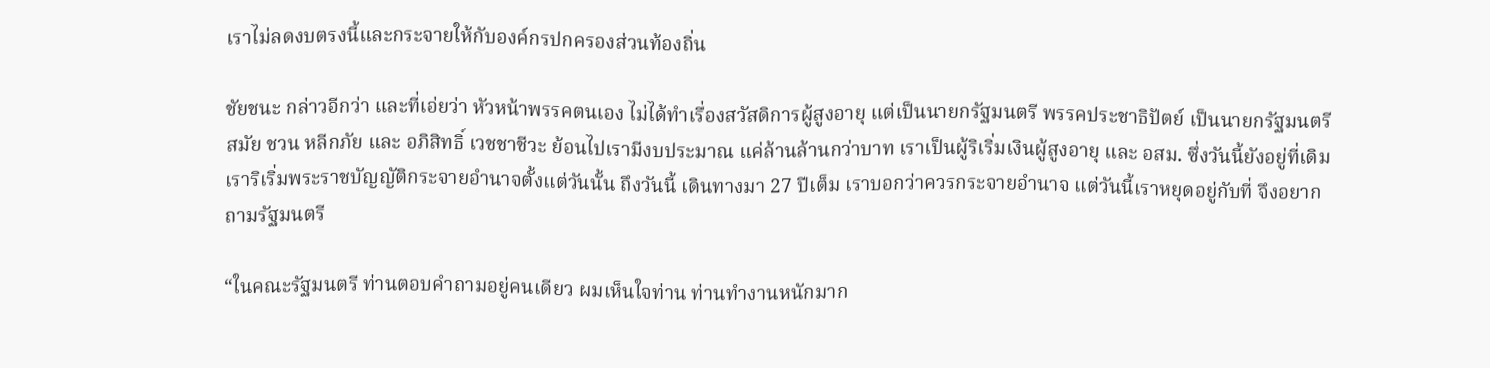เราไม่ลดงบตรงนี้และกระจายให้กับองค์กรปกครองส่วนท้องถิ่น

ชัยชนะ กล่าวอีกว่า และที่เอ่ยว่า หัวหน้าพรรคตนเอง ไม่ได้ทำเรื่องสวัสดิการผู้สูงอายุ แต่เป็นนายกรัฐมนตรี พรรคประชาธิปัตย์ เป็นนายกรัฐมนตรี สมัย ชวน หลีกภัย และ อภิสิทธิ์ เวชชาชีวะ ย้อนไปเรามีงบประมาณ แค่ล้านล้านกว่าบาท เราเป็นผู้ริเริ่มเงินผู้สูงอายุ และ อสม. ซึ่งวันนี้ยังอยู่ที่เดิม เราริเริ่มพระราชบัญญัติกระจายอำนาจตั้งแต่วันนั้น ถึงวันนี้ เดินทางมา 27 ปีเต็ม เราบอกว่าควรกระจายอำนาจ แต่วันนี้เราหยุดอยู่กับที่ จึงอยากถามรัฐมนตรี

“ในคณะรัฐมนตรี ท่านตอบคำถามอยู่คนเดียว ผมเห็นใจท่าน ท่านทำงานหนักมาก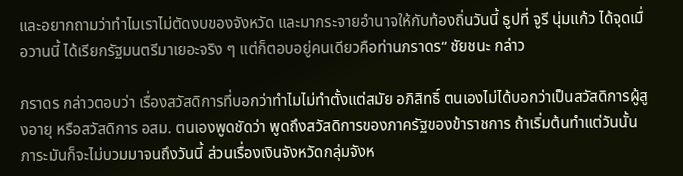และอยากถามว่าทำไมเราไม่ตัดงบของจังหวัด และมากระจายอำนาจให้กับท้องถิ่นวันนี้ ธูปที่ จูรี นุ่มแก้ว ได้จุดเมื่อวานนี้ ได้เรียกรัฐมนตรีมาเยอะจริง ๆ แต่ก็ตอบอยู่คนเดียวคือท่านภราดร“ ชัยชนะ กล่าว

ภราดร กล่าวตอบว่า เรื่องสวัสดิการที่บอกว่าทำไมไม่ทำตั้งแต่สมัย อภิสิทธิ์ ตนเองไม่ได้บอกว่าเป็นสวัสดิการผู้สูงอายุ หรือสวัสดิการ อสม. ตนเองพูดชัดว่า พูดถึงสวัสดิการของภาครัฐของข้าราชการ ถ้าเริ่มต้นทำแต่วันนั้น ภาระมันก็จะไม่บวมมาจนถึงวันนี้ ส่วนเรื่องเงินจังหวัดกลุ่มจังห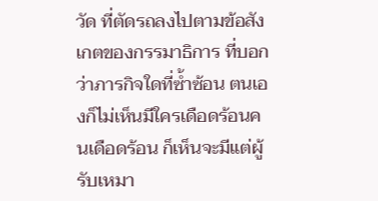วัด ที่ตัดรถลงไปตามข้อสังเกตของกรรมาธิการ ที่บอกว่าภารกิจใดที่ซ้ำซ้อน ตนเองก็ไม่เห็นมีใครเดือดร้อนคนเดือดร้อน ก็เห็นจะมีแต่ผู้รับเหมา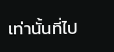เท่านั้นที่ไป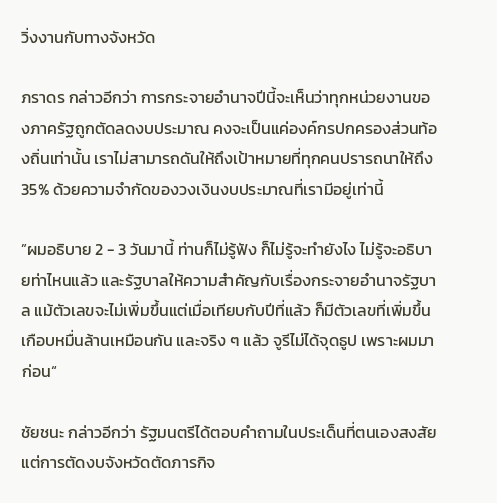วิ่งงานกับทางจังหวัด

ภราดร กล่าวอีกว่า การกระจายอำนาจปีนี้จะเห็นว่าทุกหน่วยงานของภาครัฐถูกตัดลดงบประมาณ คงจะเป็นแค่องค์กรปกครองส่วนท้องถิ่นเท่านั้น เราไม่สามารถดันให้ถึงเป้าหมายที่ทุกคนปรารถนาให้ถึง 35% ด้วยความจำกัดของวงเงินงบประมาณที่เรามีอยู่เท่านี้

”ผมอธิบาย 2 - 3 วันมานี้ ท่านก็ไม่รู้ฟัง ก็ไม่รู้จะทำยังไง ไม่รู้จะอธิบายท่าไหนแล้ว และรัฐบาลให้ความสำคัญกับเรื่องกระจายอำนาจรัฐบาล แม้ตัวเลขจะไม่เพิ่มขึ้นแต่เมื่อเทียบกับปีที่แล้ว ก็มีตัวเลขที่เพิ่มขึ้นเกือบหมื่นล้านเหมือนกัน และจริง ๆ แล้ว จูรีไม่ได้จุดธูป เพราะผมมาก่อน“

ชัยชนะ กล่าวอีกว่า รัฐมนตรีได้ตอบคำถามในประเด็นที่ตนเองสงสัย แต่การตัดงบจังหวัดตัดภารกิจ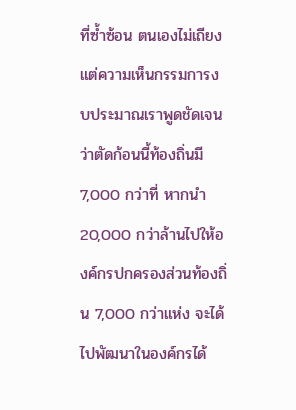ที่ซ้ำซ้อน ตนเองไม่เถียง แต่ความเห็นกรรมการงบประมาณเราพูดชัดเจนว่าตัดก้อนนี้ท้องถิ่นมี 7,000 กว่าที่ หากนำ 20,000 กว่าล้านไปให้องค์กรปกครองส่วนท้องถิ่น 7,000 กว่าแห่ง จะได้ไปพัฒนาในองค์กรได้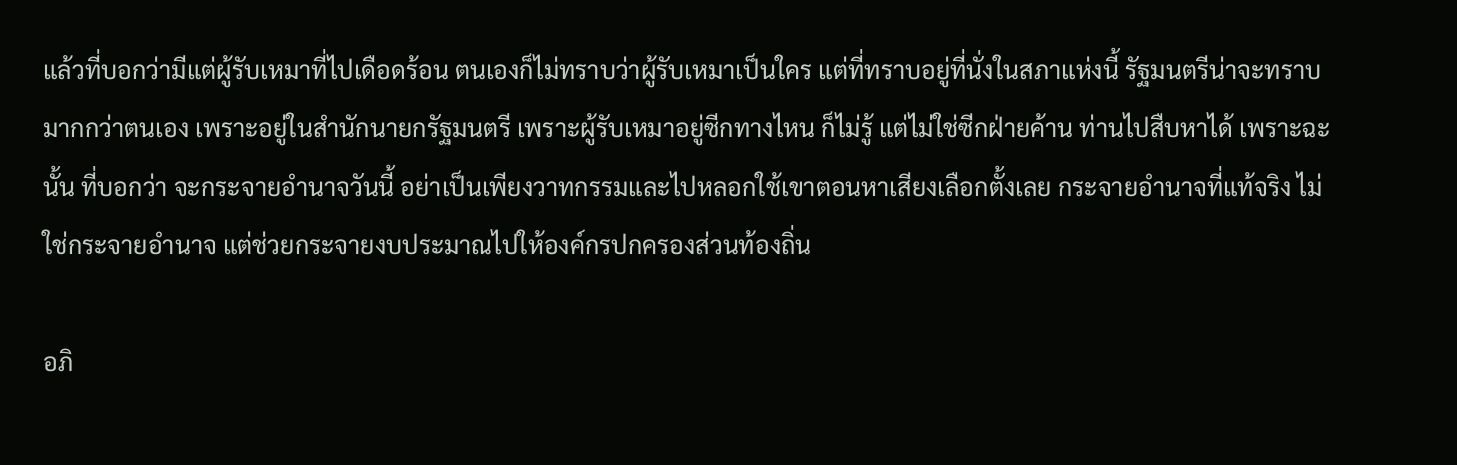แล้วที่บอกว่ามีแต่ผู้รับเหมาที่ไปเดือดร้อน ตนเองก็ไม่ทราบว่าผู้รับเหมาเป็นใคร แต่ที่ทราบอยู่ที่นั่งในสภาแห่งนี้ รัฐมนตรีน่าจะทราบมากกว่าตนเอง เพราะอยู่ในสำนักนายกรัฐมนตรี เพราะผู้รับเหมาอยู่ซีกทางไหน ก็ไม่รู้ แต่ไม่ใช่ซีกฝ่ายค้าน ท่านไปสืบหาได้ เพราะฉะนั้น ที่บอกว่า จะกระจายอำนาจวันนี้ อย่าเป็นเพียงวาทกรรมและไปหลอกใช้เขาตอนหาเสียงเลือกตั้งเลย กระจายอำนาจที่แท้จริง ไม่ใช่กระจายอำนาจ แต่ช่วยกระจายงบประมาณไปให้องค์กรปกครองส่วนท้องถิ่น

อภิ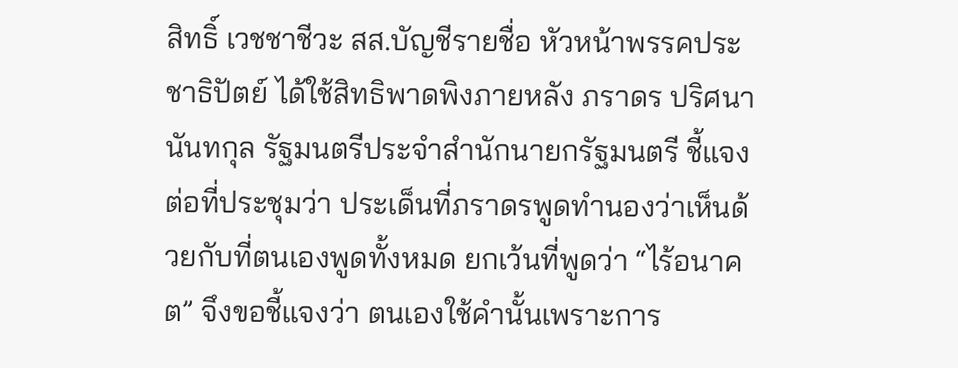สิทธิ์ เวชชาชีวะ สส.บัญชีรายชื่อ หัวหน้าพรรคประชาธิปัตย์ ได้ใช้สิทธิพาดพิงภายหลัง ภราดร ปริศนานันทกุล รัฐมนตรีประจำสำนักนายกรัฐมนตรี ชี้แจงต่อที่ประชุมว่า ประเด็นที่ภราดรพูดทำนองว่าเห็นด้วยกับที่ตนเองพูดทั้งหมด ยกเว้นที่พูดว่า “ไร้อนาคต” จึงขอชี้แจงว่า ตนเองใช้คำนั้นเพราะการ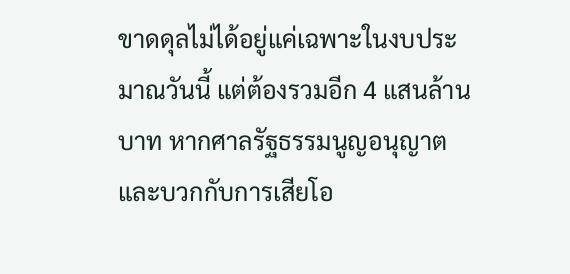ขาดดุลไม่ได้อยู่แค่เฉพาะในงบประมาณวันนี้ แต่ต้องรวมอีก 4 แสนล้านบาท หากศาลรัฐธรรมนูญอนุญาต และบวกกับการเสียโอ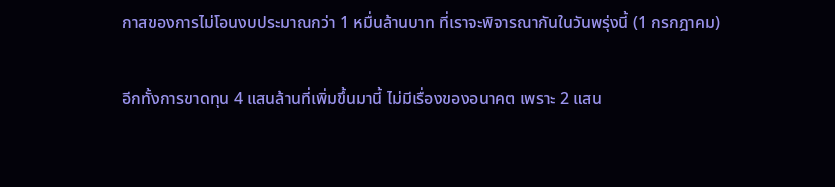กาสของการไม่โอนงบประมาณกว่า 1 หมื่นล้านบาท ที่เราจะพิจารณากันในวันพรุ่งนี้ (1 กรกฎาคม)

อีกทั้งการขาดทุน 4 แสนล้านที่เพิ่มขึ้นมานี้ ไม่มีเรื่องของอนาคต เพราะ 2 แสน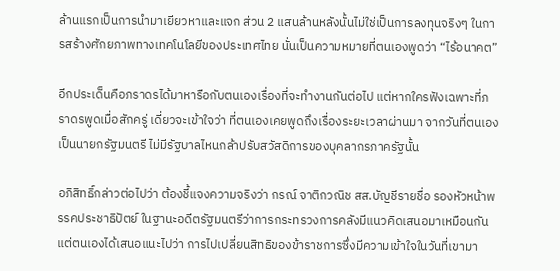ล้านแรกเป็นการนำมาเยียวหาและแจก ส่วน 2 แสนล้านหลังนั้นไม่ใช่เป็นการลงทุนจริงๆ ในการสร้างศักยภาพทางเทคโนโลยีของประเทศไทย นั่นเป็นความหมายที่ตนเองพูดว่า “ไร้อนาคต”

อีกประเด็นคือภราดรได้มาหารือกับตนเองเรื่องที่จะทำงานกันต่อไป แต่หากใครฟังเฉพาะที่ภราดรพูดเมื่อสักครู่ เดี่ยวจะเข้าใจว่า ที่ตนเองเคยพูดถึงเรื่องระยะเวลาผ่านมา จากวันที่ตนเองเป็นนายกรัฐมนตรี ไม่มีรัฐบาลไหนกล้าปรับสวัสดิการของบุคลากรภาครัฐนั้น

อภิสิทธิ์กล่าวต่อไปว่า ต้องชี้แจงความจริงว่า กรณ์ จาติกวณิช สส.บัญชีรายชื่อ รองหัวหน้าพรรคประชาธิปัตย์ ในฐานะอดีตรัฐมนตรีว่าการกระทรวงการคลังมีแนวคิดเสนอมาเหมือนกัน แต่ตนเองได้เสนอแนะไปว่า การไปเปลี่ยนสิทธิของข้าราชการซึ่งมีความเข้าใจในวันที่เขามา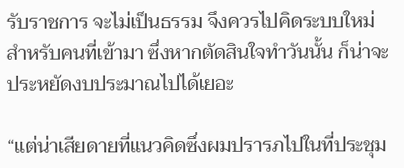รับราชการ จะไม่เป็นธรรม จึงควรไปคิดระบบใหม่สำหรับคนที่เข้ามา ซึ่งหากตัดสินใจทำวันนั้น ก็น่าจะประหยัดงบประมาณไปได้เยอะ

“แต่น่าเสียดายที่แนวคิดซึ่งผมปรารภไปในที่ประชุม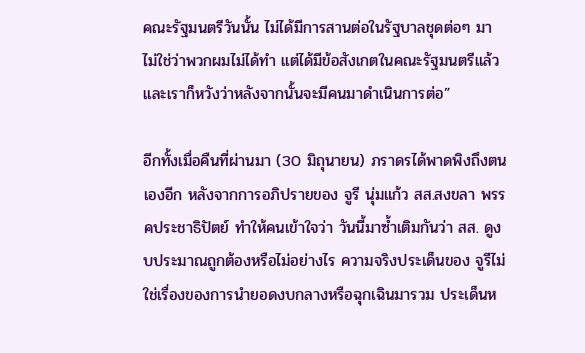คณะรัฐมนตรีวันนั้น ไม่ได้มีการสานต่อในรัฐบาลชุดต่อๆ มา ไม่ใช่ว่าพวกผมไม่ได้ทำ แต่ได้มีข้อสังเกตในคณะรัฐมนตรีแล้ว และเราก็หวังว่าหลังจากนั้นจะมีคนมาดำเนินการต่อ”

อีกทั้งเมื่อคืนที่ผ่านมา (30 มิถุนายน) ภราดรได้พาดพิงถึงตนเองอีก หลังจากการอภิปรายของ จูรี นุ่มแก้ว สส.สงขลา พรรคประชาธิปัตย์ ทำให้คนเข้าใจว่า วันนี้มาซ้ำเติมกันว่า สส. ดูงบประมาณถูกต้องหรือไม่อย่างไร ความจริงประเด็นของ จูรีไม่ใช่เรื่องของการนำยอดงบกลางหรือฉุกเฉินมารวม ประเด็นห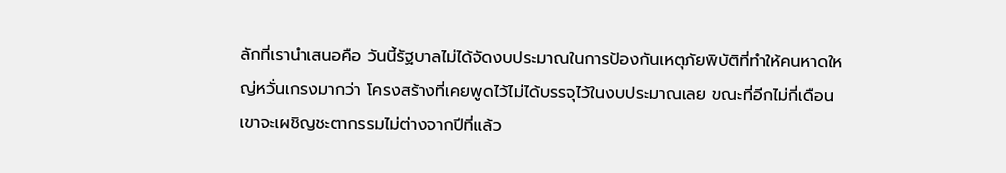ลักที่เรานำเสนอคือ วันนี้รัฐบาลไม่ได้จัดงบประมาณในการป้องกันเหตุภัยพิบัติที่ทำให้คนหาดใหญ่หวั่นเกรงมากว่า โครงสร้างที่เคยพูดไว้ไม่ได้บรรจุไว้ในงบประมาณเลย ขณะที่อีกไม่กี่เดือน เขาจะเผชิญชะตากรรมไม่ต่างจากปีที่แล้ว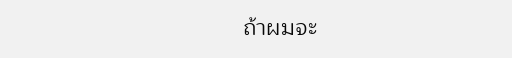ถ้าผมจะ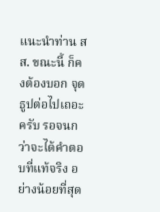แนะนำท่าน สส. ขณะนี้ ก็คงต้องบอก จุดธูปต่อไปเถอะครับ รอจนกว่าจะได้คำตอบที่แท้จริง อย่างน้อยที่สุด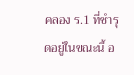คลอง ร.1 ที่ชำรุดอยู่ในขณะนี้ อ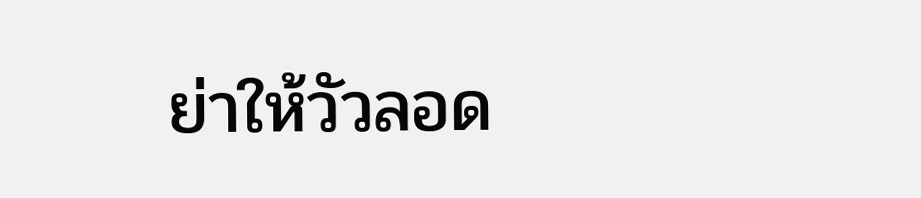ย่าให้วัวลอด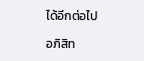ได้อีกต่อไป

อภิสิท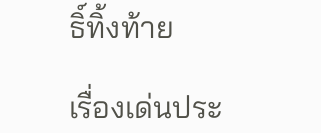ธิ์ทิ้งท้าย

เรื่องเด่นประ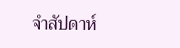จำสัปดาห์